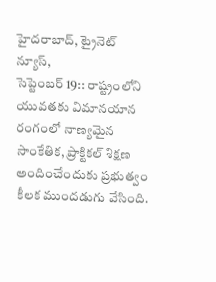హైదరాబాద్, ట్రైనెట్ న్యూస్,
సెప్టెంబర్ 19:: రాష్ట్రంలోని యువతకు విమానయాన రంగంలో నాణ్యమైన సాంకేతిక, ప్రాక్టికల్ శిక్షణ అందించేందుకు ప్రభుత్వం కీలక ముందడుగు వేసింది.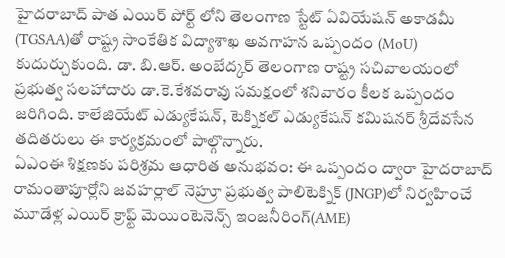హైదరాబాద్ పాత ఎయిర్ పోర్ట్ లోని తెలంగాణ స్టేట్ ఏవియేషన్ అకాడమీ (TGSAA)తో రాష్ట్ర సాంకేతిక విద్యాశాఖ అవగాహన ఒప్పందం (MoU) కుదుర్చుకుంది. డా. బి.ఆర్. అంబేద్కర్ తెలంగాణ రాష్ట్ర సచివాలయంలో ప్రభుత్వ సలహాదారు డా.కె.కేశవరావు సమక్షంలో శనివారం కీలక ఒప్పందం జరిగింది. కాలేజియేట్ ఎడ్యుకేషన్, టెక్నికల్ ఎడ్యుకేషన్ కమిషనర్ శ్రీదేవసేన తదితరులు ఈ కార్యక్రమంలో పాల్గొన్నారు.
ఏఎంఈ శిక్షణకు పరిశ్రమ ఆధారిత అనుభవం: ఈ ఒప్పందం ద్వారా హైదరాబాద్ రామంతాపూర్లోని జవహర్లాల్ నెహ్రూ ప్రభుత్వ పాలిటెక్నిక్ (JNGP)లో నిర్వహించే మూడేళ్ల ఎయిర్ క్రాఫ్ట్ మెయింటెనెన్స్ ఇంజనీరింగ్(AME)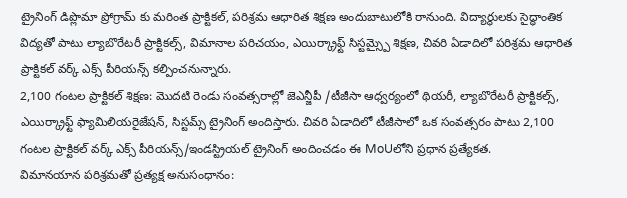ట్రైనింగ్ డిప్లొమా ప్రోగ్రామ్ కు మరింత ప్రాక్టికల్, పరిశ్రమ ఆధారిత శిక్షణ అందుబాటులోకి రానుంది. విద్యార్థులకు సైద్ధాంతిక విద్యతో పాటు ల్యాబొరేటరీ ప్రాక్టికల్స్, విమానాల పరిచయం, ఎయిర్క్రాఫ్ట్ సిస్టమ్స్పై శిక్షణ, చివరి ఏడాదిలో పరిశ్రమ ఆధారిత ప్రాక్టికల్ వర్క్ ఎక్స్ పీరియన్స్ కల్పించనున్నారు.
2,100 గంటల ప్రాక్టికల్ శిక్షణ: మొదటి రెండు సంవత్సరాల్లో జెఎన్జీపీ /టీజీసా ఆధ్వర్యంలో థియరీ, ల్యాబొరేటరీ ప్రాక్టికల్స్, ఎయిర్క్రాఫ్ట్ ఫ్యామిలియరైజేషన్, సిస్టమ్స్ ట్రైనింగ్ అందిస్తారు. చివరి ఏడాదిలో టీజీసాలో ఒక సంవత్సరం పాటు 2,100 గంటల ప్రాక్టికల్ వర్క్ ఎక్స్ పీరియన్స్/ఇండస్ట్రియల్ ట్రైనింగ్ అందించడం ఈ MoUలోని ప్రధాన ప్రత్యేకత.
విమానయాన పరిశ్రమతో ప్రత్యక్ష అనుసంధానం: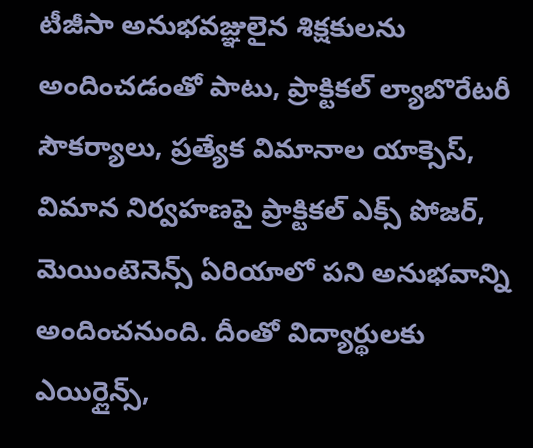టీజీసా అనుభవజ్ఞులైన శిక్షకులను అందించడంతో పాటు, ప్రాక్టికల్ ల్యాబొరేటరీ సౌకర్యాలు, ప్రత్యేక విమానాల యాక్సెస్, విమాన నిర్వహణపై ప్రాక్టికల్ ఎక్స్ పోజర్, మెయింటెనెన్స్ ఏరియాలో పని అనుభవాన్ని అందించనుంది. దీంతో విద్యార్థులకు ఎయిర్లైన్స్,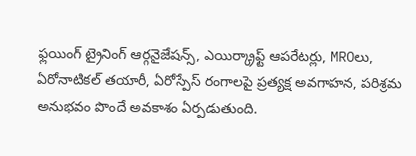ఫ్లయింగ్ ట్రైనింగ్ ఆర్గనైజేషన్స్, ఎయిర్క్రాఫ్ట్ ఆపరేటర్లు, MROలు, ఏరోనాటికల్ తయారీ, ఏరోస్పేస్ రంగాలపై ప్రత్యక్ష అవగాహన, పరిశ్రమ అనుభవం పొందే అవకాశం ఏర్పడుతుంది.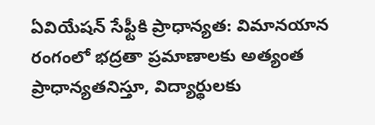ఏవియేషన్ సేఫ్టీకి ప్రాధాన్యత: విమానయాన రంగంలో భద్రతా ప్రమాణాలకు అత్యంత ప్రాధాన్యతనిస్తూ, విద్యార్థులకు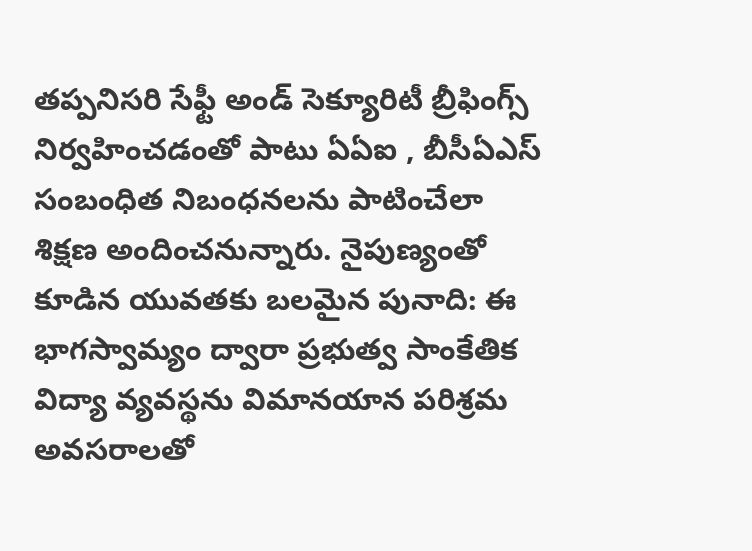తప్పనిసరి సేఫ్టీ అండ్ సెక్యూరిటీ బ్రీఫింగ్స్ నిర్వహించడంతో పాటు ఏఏఐ , బీసీఏఎస్ సంబంధిత నిబంధనలను పాటించేలా శిక్షణ అందించనున్నారు. నైపుణ్యంతో కూడిన యువతకు బలమైన పునాది: ఈ భాగస్వామ్యం ద్వారా ప్రభుత్వ సాంకేతిక విద్యా వ్యవస్థను విమానయాన పరిశ్రమ అవసరాలతో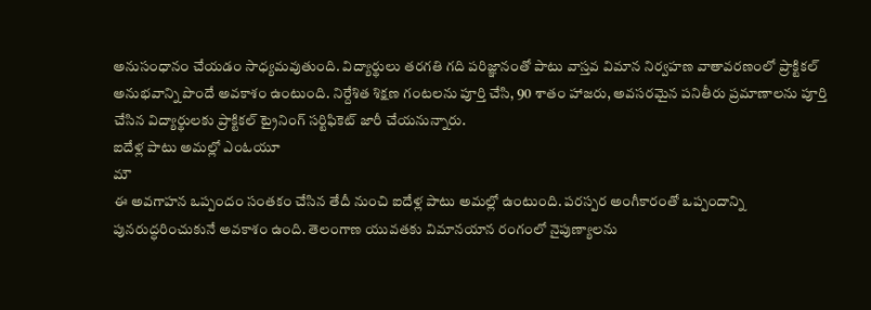అనుసంధానం చేయడం సాధ్యమవుతుంది. విద్యార్థులు తరగతి గది పరిజ్ఞానంతో పాటు వాస్తవ విమాన నిర్వహణ వాతావరణంలో ప్రాక్టికల్ అనుభవాన్ని పొందే అవకాశం ఉంటుంది. నిర్దేశిత శిక్షణ గంటలను పూర్తి చేసి, 90 శాతం హాజరు, అవసరమైన పనితీరు ప్రమాణాలను పూర్తి చేసిన విద్యార్థులకు ప్రాక్టికల్ ట్రైనింగ్ సర్టిఫికెట్ జారీ చేయనున్నారు.
ఐదేళ్ల పాటు అమల్లో ఎంఓయూ
మౌ
ఈ అవగాహన ఒప్పందం సంతకం చేసిన తేదీ నుంచి ఐదేళ్ల పాటు అమల్లో ఉంటుంది. పరస్పర అంగీకారంతో ఒప్పందాన్ని పునరుద్ధరించుకునే అవకాశం ఉంది. తెలంగాణ యువతకు విమానయాన రంగంలో నైపుణ్యాలను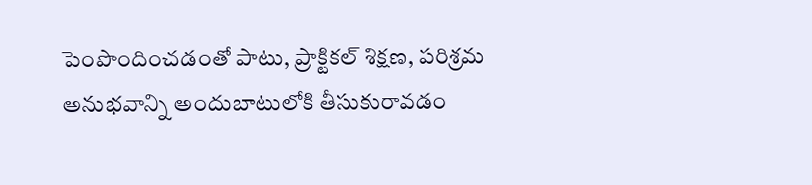పెంపొందించడంతో పాటు, ప్రాక్టికల్ శిక్షణ, పరిశ్రమ అనుభవాన్ని అందుబాటులోకి తీసుకురావడం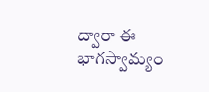ద్వారా ఈ భాగస్వామ్యం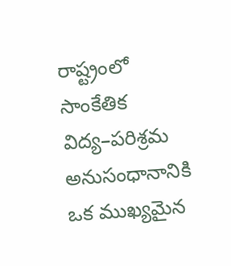రాష్ట్రంలో సాంకేతిక విద్య–పరిశ్రమ అనుసంధానానికి ఒక ముఖ్యమైన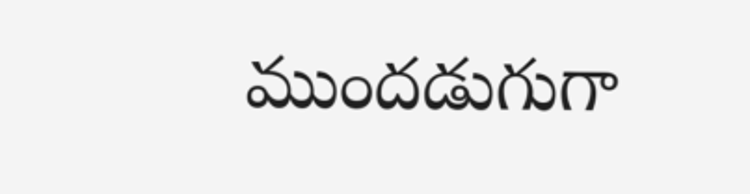ముందడుగుగా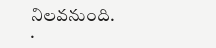నిలవనుంది.
.